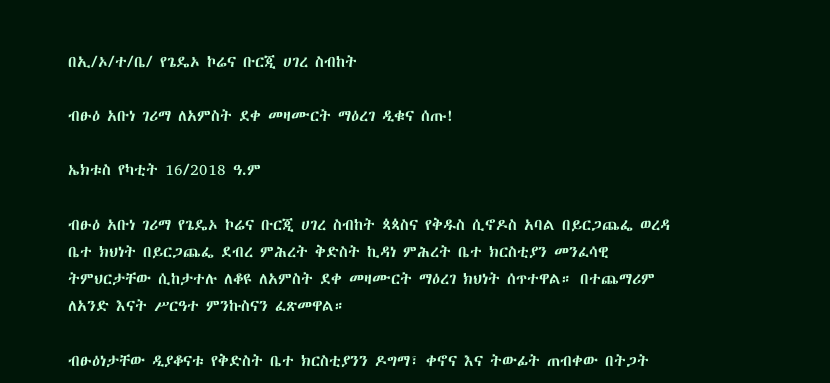በኢ/ኦ/ተ/ቤ/ የጌዴኦ ኮሬና ቡርጂ ሀገረ ስብከት

ብፁዕ አቡነ ገሪማ ለአምስት ደቀ መዛሙርት ማዕረገ ዲቁና ሰጡ!

ኤክቱስ የካቲት 16/2018 ዓ.ም

ብፁዕ አቡነ ገሪማ የጌዴኦ ኮሬና ቡርጂ ሀገረ ስብከት ጳጳስና የቅዱስ ሲኖዶስ አባል በይርጋጨፌ ወረዳ ቤተ ክህነት በይርጋጨፌ ደብረ ምሕረት ቅድስት ኪዳነ ምሕረት ቤተ ክርስቲያን መንፈሳዊ ትምህርታቸው ሲከታተሉ ለቆዩ ለአምስት ደቀ መዛሙርት ማዕረገ ክህነት ሰጥተዋል። በተጨማሪም ለአንድ እናት ሥርዓተ ምንኩስናን ፈጽመዋል።

ብፁዕነታቸው ዲያቆናቱ የቅድስት ቤተ ክርስቲያንን ዶግማ፣ ቀኖና እና ትውፊት ጠብቀው በትጋት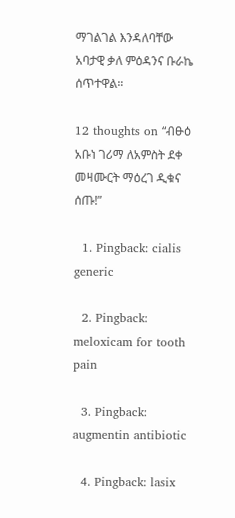ማገልገል እንዳለባቸው አባታዊ ቃለ ምዕዳንና ቡራኬ ሰጥተዋል።

12 thoughts on “ብፁዕ አቡነ ገሪማ ለአምስት ደቀ መዛሙርት ማዕረገ ዲቁና ሰጡ!”

  1. Pingback: cialis generic

  2. Pingback: meloxicam for tooth pain

  3. Pingback: augmentin antibiotic

  4. Pingback: lasix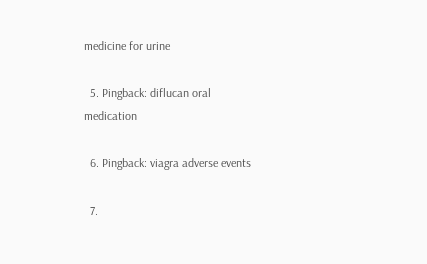medicine for urine

  5. Pingback: diflucan oral medication

  6. Pingback: viagra adverse events

  7.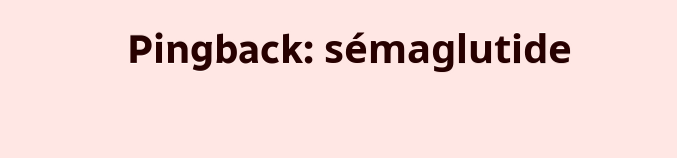Pingback: sémaglutide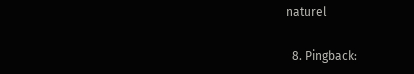naturel

  8. Pingback: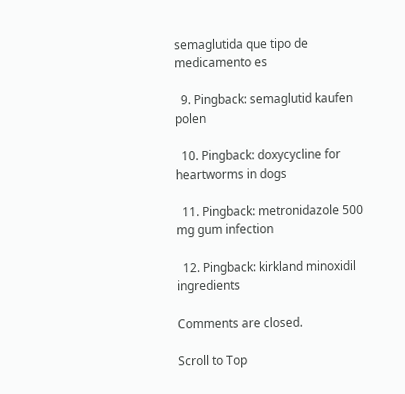semaglutida que tipo de medicamento es

  9. Pingback: semaglutid kaufen polen

  10. Pingback: doxycycline for heartworms in dogs

  11. Pingback: metronidazole 500 mg gum infection

  12. Pingback: kirkland minoxidil ingredients

Comments are closed.

Scroll to Top